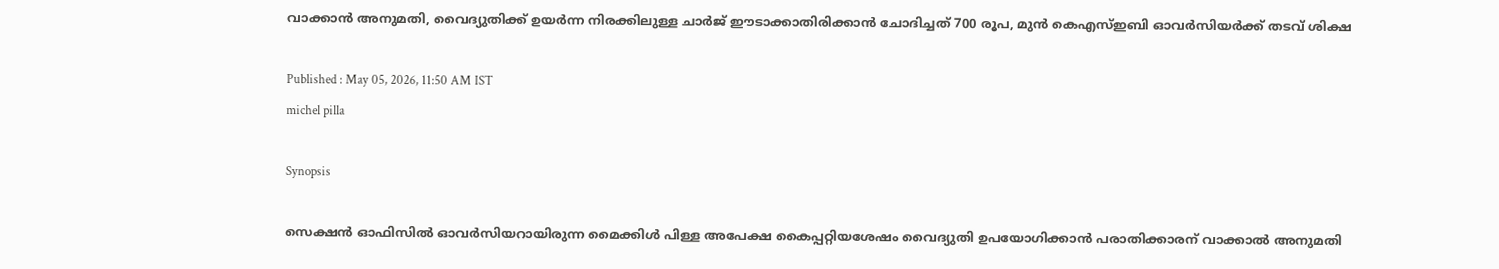വാക്കാൻ അനുമതി, വൈദ്യുതിക്ക് ഉയര്‍ന്ന നിരക്കിലുള്ള ചാര്‍ജ് ഈടാക്കാതിരിക്കാന്‍ ചോദിച്ചത് 700 രൂപ, മുന്‍ കെഎസ്ഇബി ഓവര്‍സിയര്‍ക്ക് തടവ് ശിക്ഷ

Published : May 05, 2026, 11:50 AM IST
michel pilla

Synopsis

സെക്ഷന്‍ ഓഫിസില്‍ ഓവര്‍സിയറായിരുന്ന മൈക്കിള്‍ പിള്ള അപേക്ഷ കൈപ്പറ്റിയശേഷം വൈദ്യുതി ഉപയോഗിക്കാന്‍ പരാതിക്കാരന് വാക്കാല്‍ അനുമതി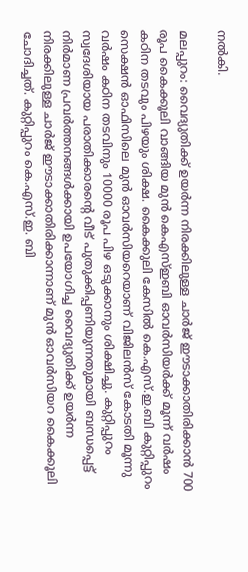നല്‍കി.

മലപ്പുറം: വൈദ്യുതിക്ക് ഉയര്‍ന്ന നിരക്കിലുള്ള ചാര്‍ജ് ഈടാക്കാതിരിക്കാന്‍ 700 രൂപ കൈക്കൂലി വാങ്ങിയ മുന്‍ കെഎസ്ഇബി ഓവര്‍സിയര്‍ക്ക് മൂന്ന് വര്‍ഷം കഠിന തടവും പിഴയും ശിക്ഷ. കൈക്കുലി കേസില്‍ കെ.എസ്.ഇ.ബി കുറ്റിപ്പുറം സെക്ഷന്‍ ഓഫിസിലെ മുന്‍ ഓവര്‍സിയറെയാണ് വിജിലന്‍സ് കോടതി മൂന്നു വര്‍ഷം കഠിന തടവിനും 10000 രൂപ പിഴ ഒടുക്കാനും ശിക്ഷിച്ചു. കുറ്റിപ്പുറം സ്വദേശിയായ പരാതിക്കാരന്റെ വീട് പുതുക്കിപ്പണിയുന്നതുമായി ബന്ധപ്പെട്ട് നിര്‍മാണ പ്രവര്‍ത്തനങ്ങള്‍ക്കായി ഉപയോഗിച്ച വൈദ്യുതിക്ക് ഉയര്‍ന്ന നിരക്കിലുള്ള ചാര്‍ജ് ഈടാക്കാതിരിക്കാന്നാണ് മുൻ ഓവർസിയറ കൈക്കൂലി ചോദിച്ചത്. കുറ്റിപ്പുറം കെ.എസ്.ഇ. ബി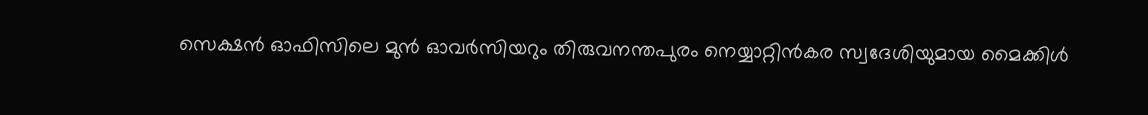സെക്ഷന്‍ ഓഫിസിലെ മുന്‍ ഓവര്‍സിയറും തിരുവനന്തപുരം നെയ്യാറ്റിന്‍കര സ്വദേശിയുമായ മൈക്കിള്‍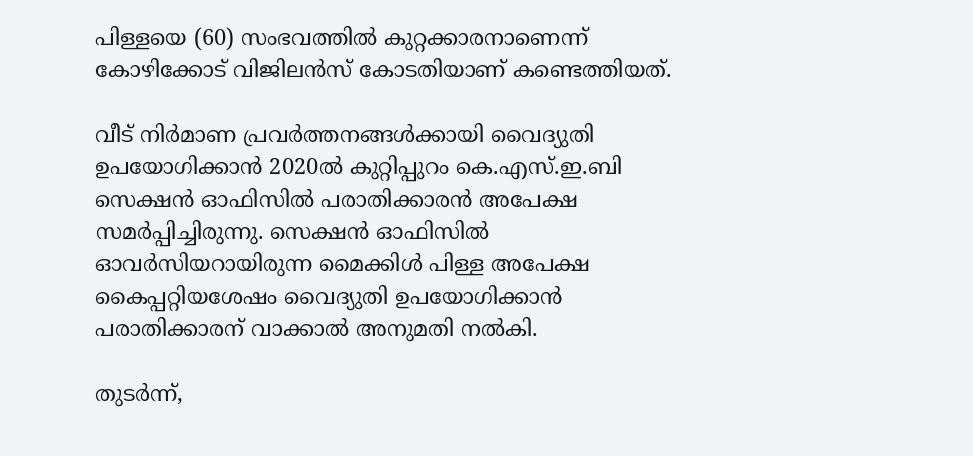പിള്ളയെ (60) സംഭവത്തിൽ കുറ്റക്കാരനാണെന്ന് കോഴിക്കോട് വിജിലന്‍സ് കോടതിയാണ് കണ്ടെത്തിയത്.

വീട് നിര്‍മാണ പ്രവര്‍ത്തനങ്ങള്‍ക്കായി വൈദ്യുതി ഉപയോഗിക്കാന്‍ 2020ല്‍ കുറ്റിപ്പുറം കെ.എസ്.ഇ.ബി സെക്ഷന്‍ ഓഫിസില്‍ പരാതിക്കാരന്‍ അപേക്ഷ സമര്‍പ്പിച്ചിരുന്നു. സെക്ഷന്‍ ഓഫിസില്‍ ഓവര്‍സിയറായിരുന്ന മൈക്കിള്‍ പിള്ള അപേക്ഷ കൈപ്പറ്റിയശേഷം വൈദ്യുതി ഉപയോഗിക്കാന്‍ പരാതിക്കാരന് വാക്കാല്‍ അനുമതി നല്‍കി.

തുടര്‍ന്ന്,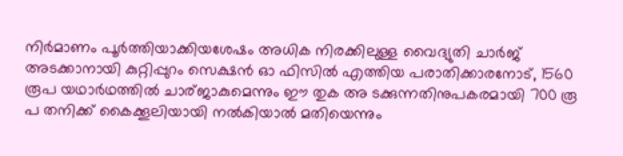നിര്‍മാണം പൂര്‍ത്തിയാക്കിയശേഷം അധിക നിരക്കിലുള്ള വൈദ്യുതി ചാര്‍ജ് അടക്കാനായി കുറ്റിപ്പുറം സെക്ഷന്‍ ഓ ഫിസില്‍ എത്തിയ പരാതിക്കാരനോട്, 1560 രൂപ യഥാര്‍ഥത്തില്‍ ചാര്ജാകുമെന്നും ഈ തുക അ ടക്കുന്നതിനുപകരമായി 700 രൂ പ തനിക്ക് കൈക്കൂലിയായി നല്‍കിയാല്‍ മതിയെന്നും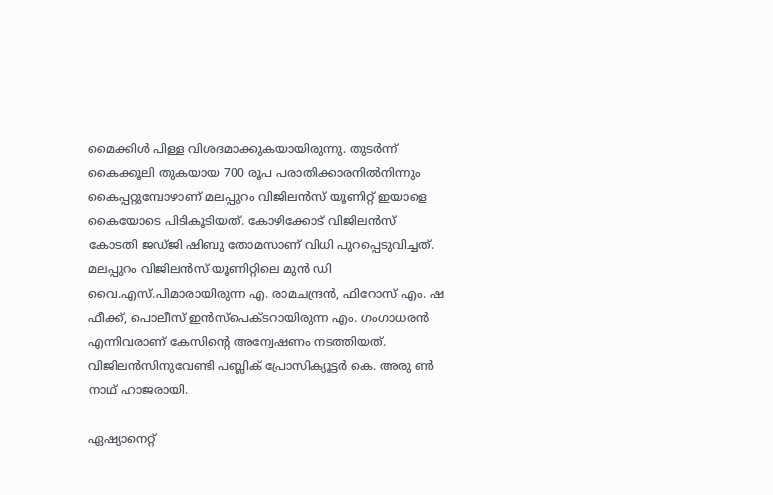മൈക്കിള്‍ പിള്ള വിശദമാക്കുകയായിരുന്നു. തുടര്‍ന്ന് കൈക്കൂലി തുകയായ 700 രൂപ പരാതിക്കാരനില്‍നിന്നും കൈപ്പറ്റുമ്പോഴാണ് മലപ്പുറം വിജിലന്‍സ് യൂണിറ്റ് ഇയാളെ കൈയോടെ പിടികൂടിയത്. കോഴിക്കോട് വിജിലന്‍സ് കോടതി ജഡ്ജി ഷിബു തോമസാണ് വിധി പുറപ്പെടുവിച്ചത്. മലപ്പുറം വിജിലന്‍സ് യൂണിറ്റിലെ മുന്‍ ഡി വൈ.എസ്.പിമാരായിരുന്ന എ. രാമചന്ദ്രന്‍, ഫിറോസ് എം. ഷ ഫീക്ക്, പൊലീസ് ഇന്‍സ്‌പെക്ടറായിരുന്ന എം. ഗംഗാധരന്‍ എന്നിവരാണ് കേസിന്റെ അന്വേഷണം നടത്തിയത്. വിജിലന്‍സിനുവേണ്ടി പബ്ലിക് പ്രോസിക്യൂട്ടര്‍ കെ. അരു ണ്‍ നാഥ് ഹാജരായി.

ഏഷ്യാനെറ്റ്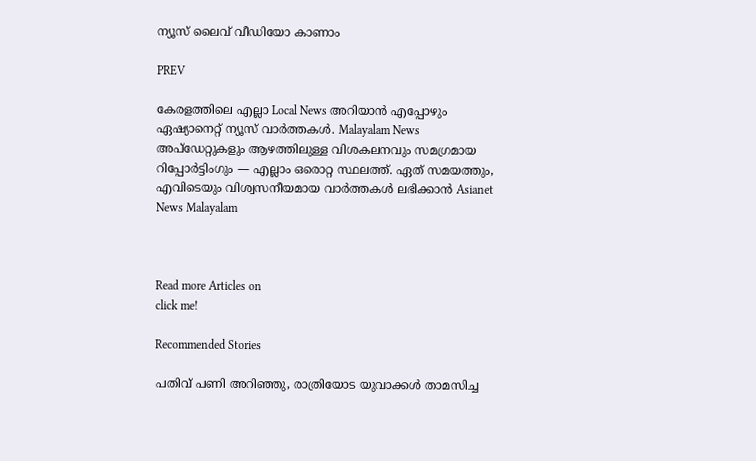ന്യൂസ് ലൈവ് വീഡിയോ കാണാം

PREV

കേരളത്തിലെ എല്ലാ Local News അറിയാൻ എപ്പോഴും ഏഷ്യാനെറ്റ് ന്യൂസ് വാർത്തകൾ. Malayalam News  അപ്‌ഡേറ്റുകളും ആഴത്തിലുള്ള വിശകലനവും സമഗ്രമായ റിപ്പോർട്ടിംഗും — എല്ലാം ഒരൊറ്റ സ്ഥലത്ത്. ഏത് സമയത്തും, എവിടെയും വിശ്വസനീയമായ വാർത്തകൾ ലഭിക്കാൻ Asianet News Malayalam



Read more Articles on
click me!

Recommended Stories

പതിവ് പണി അറിഞ്ഞു, രാത്രിയോട യുവാക്കൾ താമസിച്ച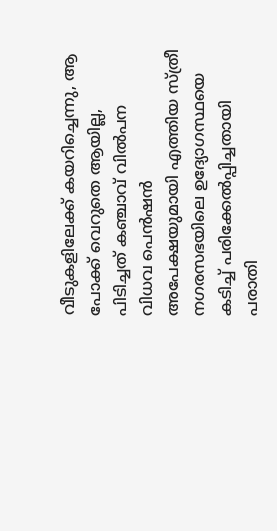വീടുകളിലേക്ക് കയറിച്ചെന്നു, ആ പോക്ക് വെറുതെ ആയില്ല, പിടിച്ചത് കഞ്ചാവ് വിൽപന
വിധവ പെന്‍ഷന്‍ അപേക്ഷയുമായി എത്തിയ സ്ത്രീ നഗരസഭയിലെ ഉദ്യോഗസ്ഥയെ കടിച്ച് പരിക്കേല്‍പ്പിച്ചതായി പരാതി